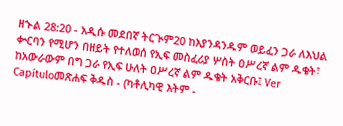ዘኍል 28:20 - አዲሱ መደበኛ ትርጒም20 ከእያንዳንዱም ወይፈን ጋራ ለእህል ቍርባን የሚሆን በዘይት የተለወሰ የኢፍ መስፈሪያ ሦስት ዐሥረኛ ልም ዱቄት፣ ከአውራውም በግ ጋራ የኢፍ ሁለት ዐሥረኛ ልም ዱቄት አቅርቡ፤ Ver Capítuloመጽሐፍ ቅዱስ - (ካቶሊካዊ እትም -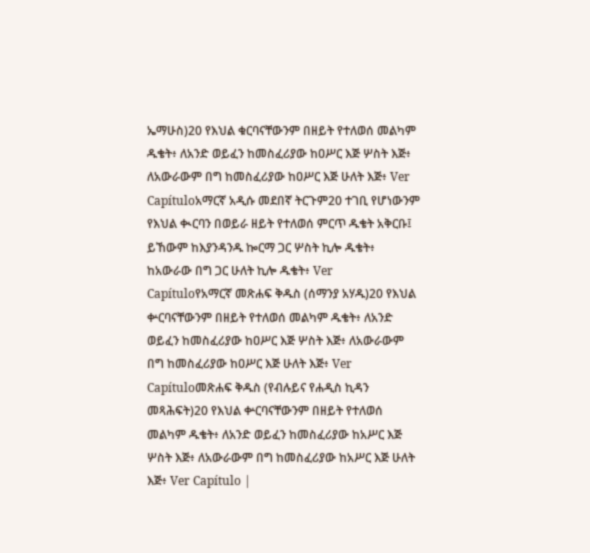ኤማሁስ)20 የእህል ቁርባናቸውንም በዘይት የተለወሰ መልካም ዱቄት፥ ለአንድ ወይፈን ከመስፈሪያው ከዐሥር እጅ ሦስት እጅ፥ ለአውራውም በግ ከመስፈሪያው ከዐሥር እጅ ሁለት እጅ፥ Ver Capítuloአማርኛ አዲሱ መደበኛ ትርጉም20 ተገቢ የሆነውንም የእህል ቊርባን በወይራ ዘይት የተለወሰ ምርጥ ዱቄት አቅርቡ፤ ይኸውም ከእያንዳንዱ ኰርማ ጋር ሦስት ኪሎ ዱቄት፥ ከአውራው በግ ጋር ሁለት ኪሎ ዱቄት፥ Ver Capítuloየአማርኛ መጽሐፍ ቅዱስ (ሰማንያ አሃዱ)20 የእህል ቍርባናቸውንም በዘይት የተለወሰ መልካም ዱቄት፥ ለአንድ ወይፈን ከመስፈሪያው ከዐሥር እጅ ሦስት እጅ፥ ለአውራውም በግ ከመስፈሪያው ከዐሥር እጅ ሁለት እጅ፥ Ver Capítuloመጽሐፍ ቅዱስ (የብሉይና የሐዲስ ኪዳን መጻሕፍት)20 የእህል ቍርባናቸውንም በዘይት የተለወሰ መልካም ዱቄት፥ ለአንድ ወይፈን ከመስፈሪያው ከአሥር እጅ ሦስት እጅ፥ ለአውራውም በግ ከመስፈሪያው ከአሥር እጅ ሁለት እጅ፥ Ver Capítulo |